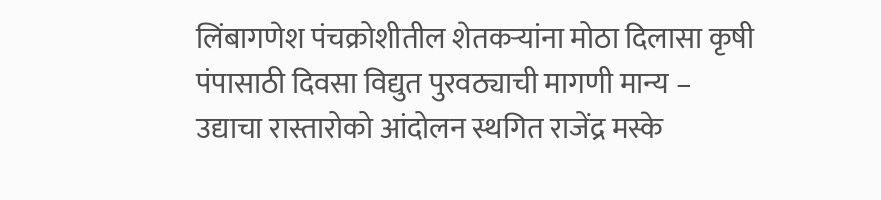लिंबागणेश पंचक्रोशीतील शेतकऱ्यांना मोठा दिलासा कृषी पंपासाठी दिवसा विद्युत पुरवठ्याची मागणी मान्य – उद्याचा रास्तारोको आंदोलन स्थगित राजेंद्र मस्के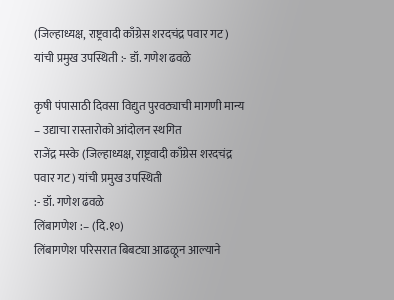(जिल्हाध्यक्ष, राष्ट्रवादी काँग्रेस शरदचंद्र पवार गट) यांची प्रमुख उपस्थिती :- डॉ. गणेश ढवळे

कृषी पंपासाठी दिवसा विद्युत पुरवठ्याची मागणी मान्य – उद्याचा रास्तारोको आंदोलन स्थगित
राजेंद्र मस्के (जिल्हाध्यक्ष, राष्ट्रवादी काँग्रेस शरदचंद्र पवार गट) यांची प्रमुख उपस्थिती
:- डॉ. गणेश ढवळे
लिंबागणेश :– (दि.१०)
लिंबागणेश परिसरात बिबट्या आढळून आल्याने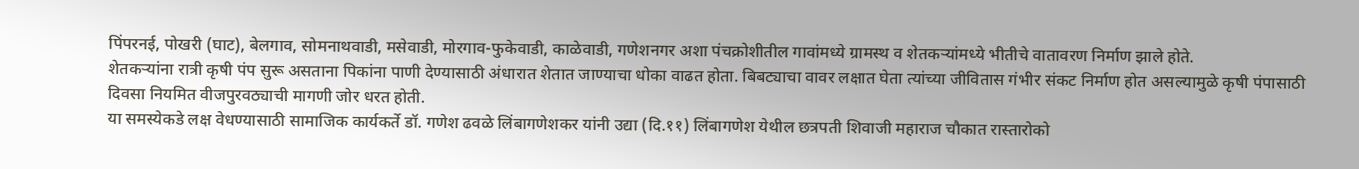पिंपरनई, पोखरी (घाट), बेलगाव, सोमनाथवाडी, मसेवाडी, मोरगाव-फुकेवाडी, काळेवाडी, गणेशनगर अशा पंचक्रोशीतील गावांमध्ये ग्रामस्थ व शेतकऱ्यांमध्ये भीतीचे वातावरण निर्माण झाले होते.
शेतकऱ्यांना रात्री कृषी पंप सुरू असताना पिकांना पाणी देण्यासाठी अंधारात शेतात जाण्याचा धोका वाढत होता. बिबट्याचा वावर लक्षात घेता त्यांच्या जीवितास गंभीर संकट निर्माण होत असल्यामुळे कृषी पंपासाठी दिवसा नियमित वीजपुरवठ्याची मागणी जोर धरत होती.
या समस्येकडे लक्ष वेधण्यासाठी सामाजिक कार्यकर्ते डॉ. गणेश ढवळे लिंबागणेशकर यांनी उद्या (दि.११) लिंबागणेश येथील छत्रपती शिवाजी महाराज चौकात रास्तारोको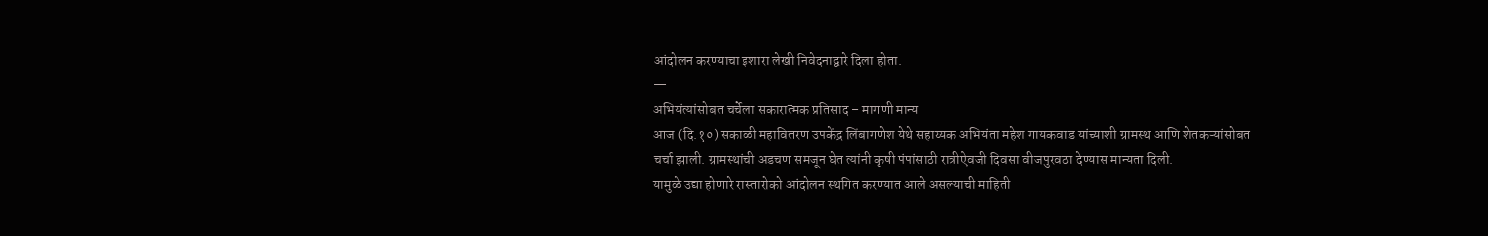आंदोलन करण्याचा इशारा लेखी निवेदनाद्वारे दिला होता.
—
अभियंत्यांसोबत चर्चेला सकारात्मक प्रतिसाद – मागणी मान्य
आज (दि.१०) सकाळी महावितरण उपकेंद्र लिंबागणेश येथे सहाय्यक अभियंता महेश गायकवाड यांच्याशी ग्रामस्थ आणि शेतकऱ्यांसोबत चर्चा झाली. ग्रामस्थांची अडचण समजून घेत त्यांनी कृषी पंपांसाठी रात्रीऐवजी दिवसा वीजपुरवठा देण्यास मान्यता दिली.
यामुळे उद्या होणारे रास्तारोको आंदोलन स्थगित करण्यात आले असल्याची माहिती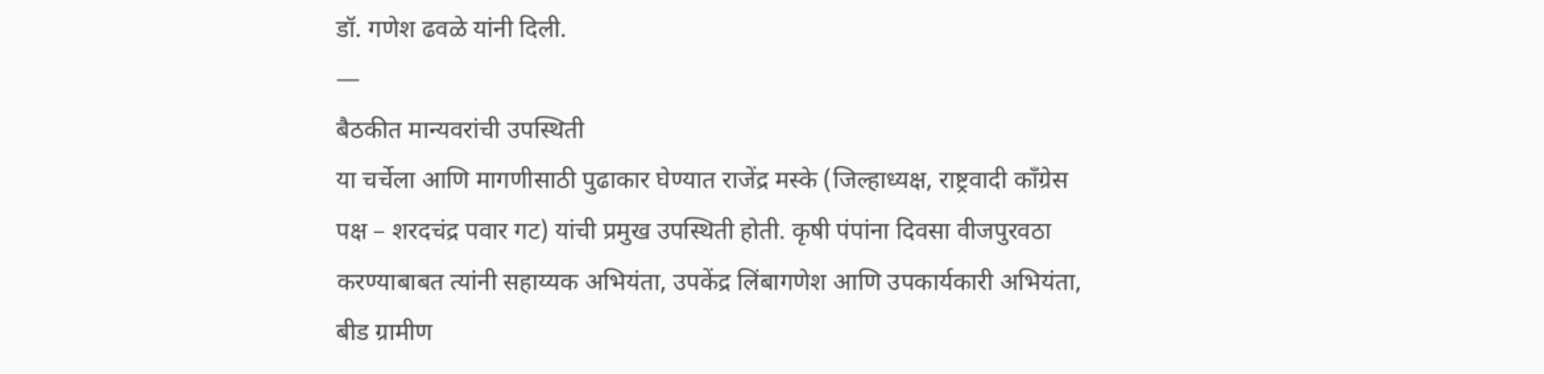डॉ. गणेश ढवळे यांनी दिली.
—
बैठकीत मान्यवरांची उपस्थिती
या चर्चेला आणि मागणीसाठी पुढाकार घेण्यात राजेंद्र मस्के (जिल्हाध्यक्ष, राष्ट्रवादी काँग्रेस पक्ष – शरदचंद्र पवार गट) यांची प्रमुख उपस्थिती होती. कृषी पंपांना दिवसा वीजपुरवठा करण्याबाबत त्यांनी सहाय्यक अभियंता, उपकेंद्र लिंबागणेश आणि उपकार्यकारी अभियंता, बीड ग्रामीण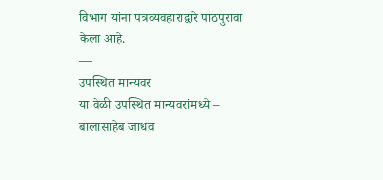विभाग यांना पत्रव्यवहाराद्वारे पाठपुरावा केला आहे.
—
उपस्थित मान्यवर
या वेळी उपस्थित मान्यवरांमध्ये –
बालासाहेब जाधव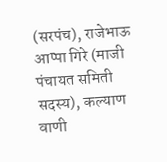(सरपंच), राजेभाऊ आप्पा गिरे (माजी पंचायत समिती सदस्य), कल्याण वाणी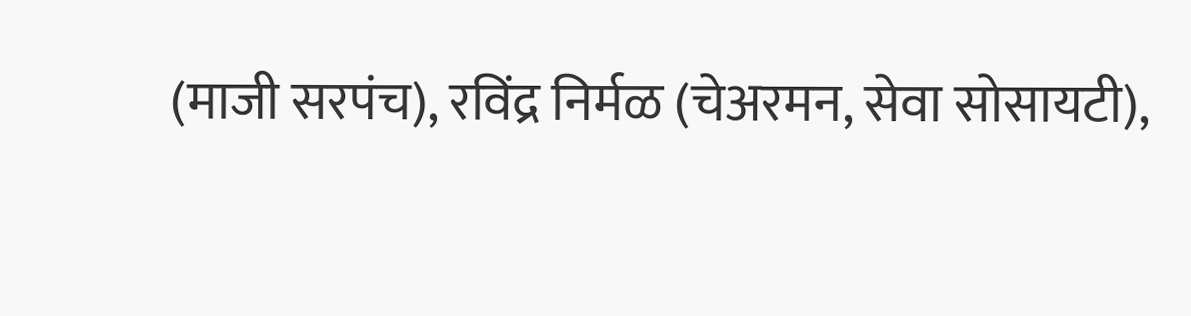(माजी सरपंच), रविंद्र निर्मळ (चेअरमन, सेवा सोसायटी),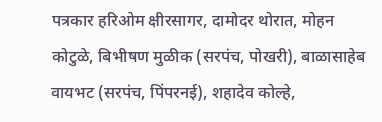पत्रकार हरिओम क्षीरसागर, दामोदर थोरात, मोहन कोटुळे, बिभीषण मुळीक (सरपंच, पोखरी), बाळासाहेब वायभट (सरपंच, पिंपरनई), शहादेव कोल्हे,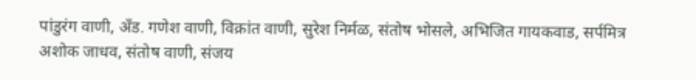पांडुरंग वाणी, अँड. गणेश वाणी, विक्रांत वाणी, सुरेश निर्मळ, संतोष भोसले, अभिजित गायकवाड, सर्पमित्र अशोक जाधव, संतोष वाणी, संजय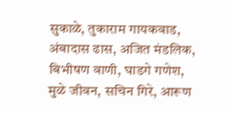सुकाळे, तुकाराम गायकवाड, अंबादास ढास, अजित मंडलिक, बिभीषण वाणी, घाडगे गणेश, मुळे जीवन, सचिन गिरे, आरूण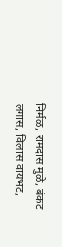निर्मळ, रामदास मुळे, बंकट लगास, विलास वायभट,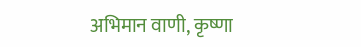अभिमान वाणी, कृष्णा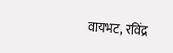वायभट, रविंद्र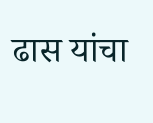ढास यांचा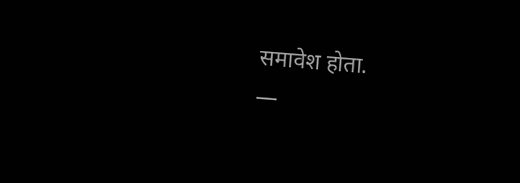समावेश होता.
—